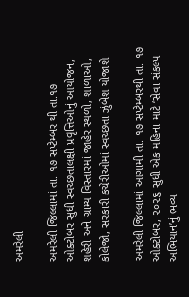અમરેલી

અમરેલી જિલ્લામાં તા. ૧૭ સપ્ટેમ્બર થી તા.૧૭ ઓક્ટોબર સુધી સ્વચ્છતાલક્ષી પ્રવૃત્તિઓનું આયોજન, શહેરી અને ગ્રામ્ય વિસ્તારમાં જાહેર સ્થળો, શાળાઓ, કોલેજો, સરકારી કચેરીઓમાં સ્વચ્છતા ઝુંબેશ યોજાશે

અમરેલી જિલ્લામાં આગામી તા. ૧૭ સપ્ટેમ્બરથી તા. ૧૭ ઓક્ટોબર, ૨૦૨૬ સુધી એક મહિના માટે ‘સેવા સંકલ્પ અભિયાન’નું ભવ્ય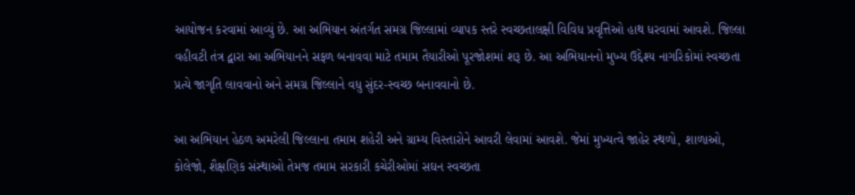આયોજન કરવામાં આવ્યું છે. આ અભિયાન અંતર્ગત સમગ્ર જિલ્લામાં વ્યાપક સ્તરે સ્વચ્છતાલક્ષી વિવિધ પ્રવૃત્તિઓ હાથ ધરવામાં આવશે. જિલ્લા વહીવટી તંત્ર દ્વારા આ અભિયાનને સફળ બનાવવા માટે તમામ તૈયારીઓ પૂરજોશમાં શરૂ છે. આ અભિયાનનો મુખ્ય ઉદ્દેશ્ય નાગરિકોમાં સ્વચ્છતા પ્રત્યે જાગૃતિ લાવવાનો અને સમગ્ર જિલ્લાને વધુ સુંદર-સ્વચ્છ બનાવવાનો છે.

આ અભિયાન હેઠળ અમરેલી જિલ્લાના તમામ શહેરી અને ગ્રામ્ય વિસ્તારોને આવરી લેવામાં આવશે. જેમાં મુખ્યત્વે જાહેર સ્થળો, શાળાઓ, કોલેજો, શૈક્ષણિક સંસ્થાઓ તેમજ તમામ સરકારી કચેરીઓમાં સઘન સ્વચ્છતા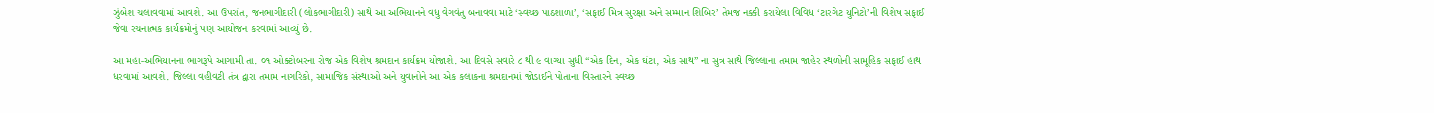ઝુંબેશ ચલાવવામાં આવશે. આ ઉપરાંત, જનભાગીદારી (લોકભાગીદારી) સાથે આ અભિયાનને વધુ વેગવંતુ બનાવવા માટે ‘સ્વચ્છ પાઠશાળા’, ‘સફાઈ મિત્ર સુરક્ષા અને સમ્માન શિબિર’ તેમજ નક્કી કરાયેલા વિવિધ ‘ટારગેટ યુનિટો’ની વિશેષ સફાઈ જેવા રચનાત્મક કાર્યક્રમોનું પણ આયોજન કરવામાં આવ્યું છે.

આ મહા-અભિયાનના ભાગરૂપે આગામી તા. ૦૧ ઓક્ટોબરના રોજ એક વિશેષ શ્રમદાન કાર્યક્રમ યોજાશે. આ દિવસે સવારે ૮ થી ૯ વાગ્યા સુધી “એક દિન, એક ઘંટા, એક સાથ” ના સુત્ર સાથે જિલ્લાના તમામ જાહેર સ્થળોની સામૂહિક સફાઈ હાથ ધરવામાં આવશે. જિલ્લા વહીવટી તંત્ર દ્વારા તમામ નાગરિકો, સામાજિક સંસ્થાઓ અને યુવાનોને આ એક કલાકના શ્રમદાનમાં જોડાઈને પોતાના વિસ્તારને સ્વચ્છ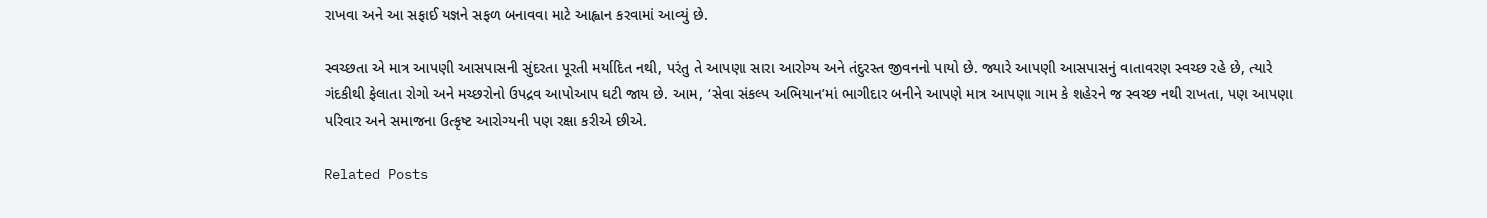રાખવા અને આ સફાઈ યજ્ઞને સફળ બનાવવા માટે આહ્વાન કરવામાં આવ્યું છે.

સ્વચ્છતા એ માત્ર આપણી આસપાસની સુંદરતા પૂરતી મર્યાદિત નથી, પરંતુ તે આપણા સારા આરોગ્ય અને તંદુરસ્ત જીવનનો પાયો છે. જ્યારે આપણી આસપાસનું વાતાવરણ સ્વચ્છ રહે છે, ત્યારે ગંદકીથી ફેલાતા રોગો અને મચ્છરોનો ઉપદ્રવ આપોઆપ ઘટી જાય છે. આમ, ‘સેવા સંકલ્પ અભિયાન’માં ભાગીદાર બનીને આપણે માત્ર આપણા ગામ કે શહેરને જ સ્વચ્છ નથી રાખતા, પણ આપણા પરિવાર અને સમાજના ઉત્કૃષ્ટ આરોગ્યની પણ રક્ષા કરીએ છીએ.

Related Posts